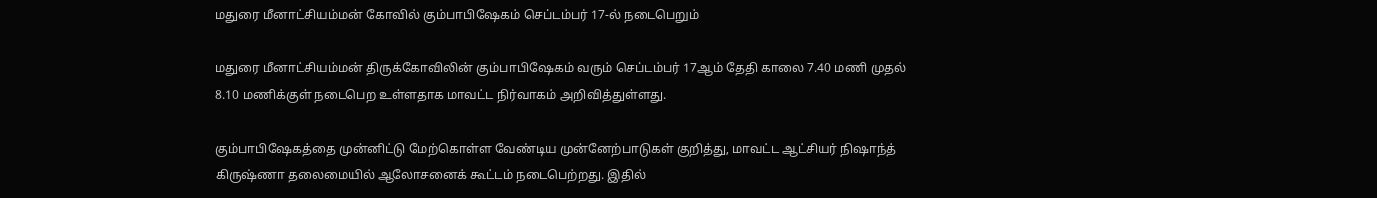மதுரை மீனாட்சியம்மன் கோவில் கும்பாபிஷேகம் செப்டம்பர் 17-ல் நடைபெறும்

மதுரை மீனாட்சியம்மன் திருக்கோவிலின் கும்பாபிஷேகம் வரும் செப்டம்பர் 17ஆம் தேதி காலை 7.40 மணி முதல் 8.10 மணிக்குள் நடைபெற உள்ளதாக மாவட்ட நிர்வாகம் அறிவித்துள்ளது.

கும்பாபிஷேகத்தை முன்னிட்டு மேற்கொள்ள வேண்டிய முன்னேற்பாடுகள் குறித்து, மாவட்ட ஆட்சியர் நிஷாந்த் கிருஷ்ணா தலைமையில் ஆலோசனைக் கூட்டம் நடைபெற்றது. இதில்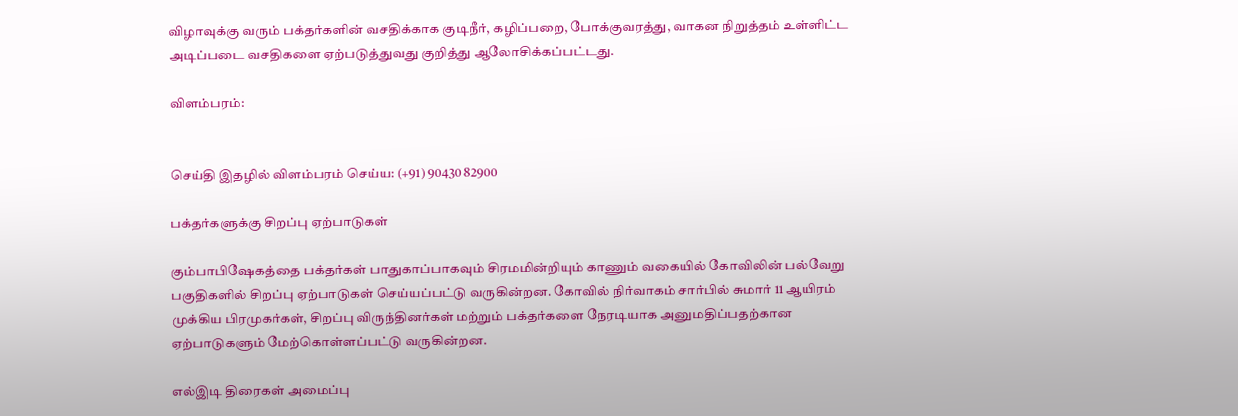விழாவுக்கு வரும் பக்தர்களின் வசதிக்காக குடிநீர், கழிப்பறை, போக்குவரத்து, வாகன நிறுத்தம் உள்ளிட்ட அடிப்படை வசதிகளை ஏற்படுத்துவது குறித்து ஆலோசிக்கப்பட்டது.

விளம்பரம்:


செய்தி இதழில் விளம்பரம் செய்ய: (+91) 90430 82900

பக்தர்களுக்கு சிறப்பு ஏற்பாடுகள்

கும்பாபிஷேகத்தை பக்தர்கள் பாதுகாப்பாகவும் சிரமமின்றியும் காணும் வகையில் கோவிலின் பல்வேறு பகுதிகளில் சிறப்பு ஏற்பாடுகள் செய்யப்பட்டு வருகின்றன. கோவில் நிர்வாகம் சார்பில் சுமார் 11 ஆயிரம் முக்கிய பிரமுகர்கள், சிறப்பு விருந்தினர்கள் மற்றும் பக்தர்களை நேரடியாக அனுமதிப்பதற்கான ஏற்பாடுகளும் மேற்கொள்ளப்பட்டு வருகின்றன.

எல்இடி திரைகள் அமைப்பு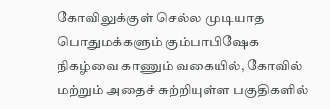கோவிலுக்குள் செல்ல முடியாத பொதுமக்களும் கும்பாபிஷேக நிகழ்வை காணும் வகையில், கோவில் மற்றும் அதைச் சுற்றியுள்ள பகுதிகளில்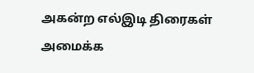அகன்ற எல்இடி திரைகள் அமைக்க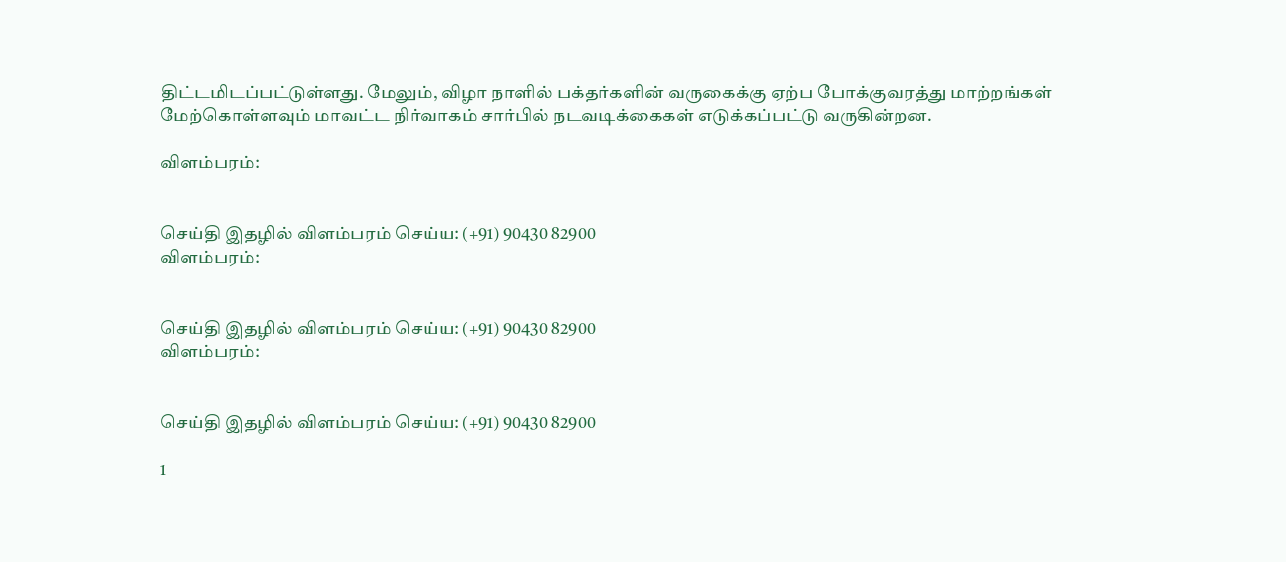திட்டமிடப்பட்டுள்ளது. மேலும், விழா நாளில் பக்தர்களின் வருகைக்கு ஏற்ப போக்குவரத்து மாற்றங்கள் மேற்கொள்ளவும் மாவட்ட நிர்வாகம் சார்பில் நடவடிக்கைகள் எடுக்கப்பட்டு வருகின்றன.

விளம்பரம்:


செய்தி இதழில் விளம்பரம் செய்ய: (+91) 90430 82900
விளம்பரம்:


செய்தி இதழில் விளம்பரம் செய்ய: (+91) 90430 82900
விளம்பரம்:


செய்தி இதழில் விளம்பரம் செய்ய: (+91) 90430 82900

1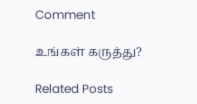Comment

உங்கள் கருத்து?

Related Posts